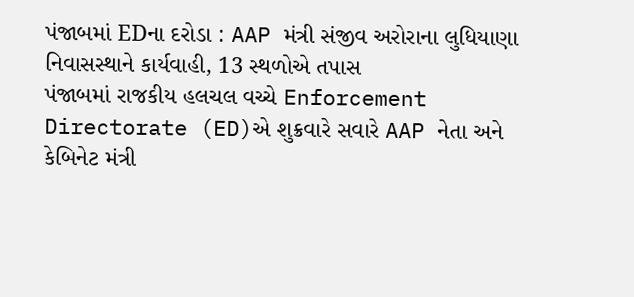પંજાબમાં EDના દરોડા : AAP મંત્રી સંજીવ અરોરાના લુધિયાણા નિવાસસ્થાને કાર્યવાહી, 13 સ્થળોએ તપાસ
પંજાબમાં રાજકીય હલચલ વચ્ચે Enforcement Directorate (ED)એ શુક્રવારે સવારે AAP નેતા અને કેબિનેટ મંત્રી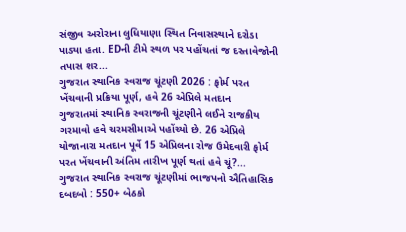સંજીવ અરોરાના લુધિયાણા સ્થિત નિવાસસ્થાને દરોડા પાડ્યા હતા. EDની ટીમે સ્થળ પર પહોંચતાં જ દસ્તાવેજોની તપાસ શર...
ગુજરાત સ્થાનિક સ્વરાજ ચૂંટણી 2026 : ફોર્મ પરત ખેંચવાની પ્રક્રિયા પૂર્ણ, હવે 26 એપ્રિલે મતદાન
ગુજરાતમાં સ્થાનિક સ્વરાજની ચૂંટણીને લઈને રાજકીય ગરમાવો હવે ચરમસીમાએ પહોંચ્યો છે. 26 એપ્રિલે યોજાનારા મતદાન પૂર્વે 15 એપ્રિલના રોજ ઉમેદવારી ફોર્મ પરત ખેંચવાની અંતિમ તારીખ પૂર્ણ થતાં હવે ચૂં?...
ગુજરાત સ્થાનિક સ્વરાજ ચૂંટણીમાં ભાજપનો ઐતિહાસિક દબદબો : 550+ બેઠકો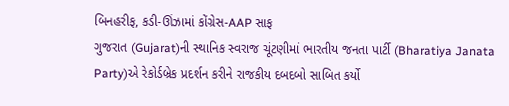બિનહરીફ, કડી-ઊંઝામાં કોંગ્રેસ-AAP સાફ
ગુજરાત (Gujarat)ની સ્થાનિક સ્વરાજ ચૂંટણીમાં ભારતીય જનતા પાર્ટી (Bharatiya Janata Party)એ રેકોર્ડબ્રેક પ્રદર્શન કરીને રાજકીય દબદબો સાબિત કર્યો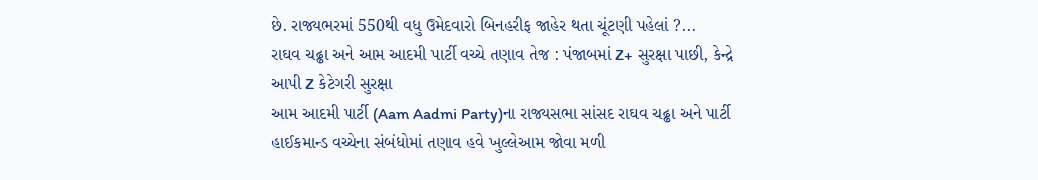છે. રાજ્યભરમાં 550થી વધુ ઉમેદવારો બિનહરીફ જાહેર થતા ચૂંટણી પહેલાં ?...
રાઘવ ચઢ્ઢા અને આમ આદમી પાર્ટી વચ્ચે તણાવ તેજ : પંજાબમાં Z+ સુરક્ષા પાછી, કેન્દ્રે આપી Z કેટેગરી સુરક્ષા
આમ આદમી પાર્ટી (Aam Aadmi Party)ના રાજ્યસભા સાંસદ રાઘવ ચઢ્ઢા અને પાર્ટી હાઈકમાન્ડ વચ્ચેના સંબંધોમાં તણાવ હવે ખુલ્લેઆમ જોવા મળી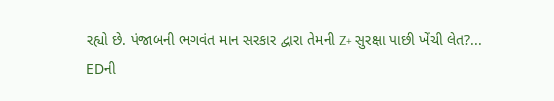રહ્યો છે. પંજાબની ભગવંત માન સરકાર દ્વારા તેમની Z+ સુરક્ષા પાછી ખેંચી લેત?...
EDની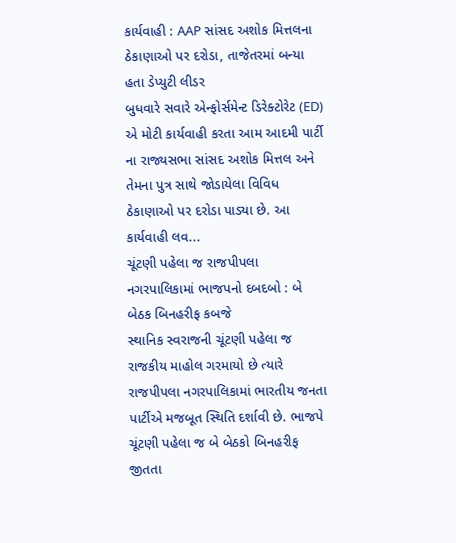કાર્યવાહી : AAP સાંસદ અશોક મિત્તલના ઠેકાણાઓ પર દરોડા, તાજેતરમાં બન્યા હતા ડેપ્યુટી લીડર
બુધવારે સવારે એન્ફોર્સમેન્ટ ડિરેક્ટોરેટ (ED) એ મોટી કાર્યવાહી કરતા આમ આદમી પાર્ટી ના રાજ્યસભા સાંસદ અશોક મિત્તલ અને તેમના પુત્ર સાથે જોડાયેલા વિવિધ ઠેકાણાઓ પર દરોડા પાડ્યા છે. આ કાર્યવાહી લવ...
ચૂંટણી પહેલા જ રાજપીપલા નગરપાલિકામાં ભાજપનો દબદબો : બે બેઠક બિનહરીફ કબજે
સ્થાનિક સ્વરાજની ચૂંટણી પહેલા જ રાજકીય માહોલ ગરમાયો છે ત્યારે રાજપીપલા નગરપાલિકામાં ભારતીય જનતા પાર્ટીએ મજબૂત સ્થિતિ દર્શાવી છે. ભાજપે ચૂંટણી પહેલા જ બે બેઠકો બિનહરીફ જીતતા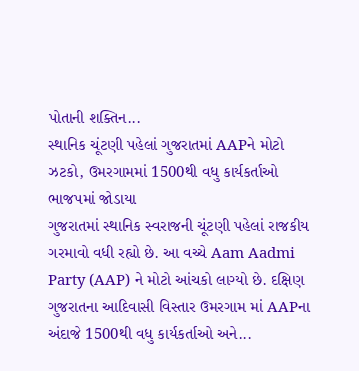પોતાની શક્તિન...
સ્થાનિક ચૂંટણી પહેલાં ગુજરાતમાં AAPને મોટો ઝટકો, ઉમરગામમાં 1500થી વધુ કાર્યકર્તાઓ ભાજપમાં જોડાયા
ગુજરાતમાં સ્થાનિક સ્વરાજની ચૂંટણી પહેલાં રાજકીય ગરમાવો વધી રહ્યો છે. આ વચ્ચે Aam Aadmi Party (AAP) ને મોટો આંચકો લાગ્યો છે. દક્ષિણ ગુજરાતના આદિવાસી વિસ્તાર ઉમરગામ માં AAPના અંદાજે 1500થી વધુ કાર્યકર્તાઓ અને...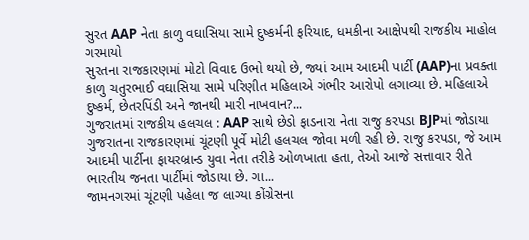સુરત AAP નેતા કાળુ વઘાસિયા સામે દુષ્કર્મની ફરિયાદ, ધમકીના આક્ષેપથી રાજકીય માહોલ ગરમાયો
સુરતના રાજકારણમાં મોટો વિવાદ ઉભો થયો છે, જ્યાં આમ આદમી પાર્ટી (AAP)ના પ્રવક્તા કાળુ ચતુરભાઈ વઘાસિયા સામે પરિણીત મહિલાએ ગંભીર આરોપો લગાવ્યા છે. મહિલાએ દુષ્કર્મ, છેતરપિંડી અને જાનથી મારી નાખવાન?...
ગુજરાતમાં રાજકીય હલચલ : AAP સાથે છેડો ફાડનારા નેતા રાજુ કરપડા BJPમાં જોડાયા
ગુજરાતના રાજકારણમાં ચૂંટણી પૂર્વે મોટી હલચલ જોવા મળી રહી છે. રાજુ કરપડા, જે આમ આદમી પાર્ટીના ફાયરબ્રાન્ડ યુવા નેતા તરીકે ઓળખાતા હતા, તેઓ આજે સત્તાવાર રીતે ભારતીય જનતા પાર્ટીમાં જોડાયા છે. ગા...
જામનગરમાં ચૂંટણી પહેલા જ લાગ્યા કોંગ્રેસના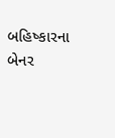બહિષ્કારના બેનર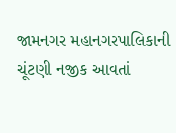જામનગર મહાનગરપાલિકાની ચૂંટણી નજીક આવતાં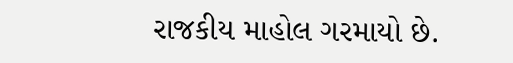રાજકીય માહોલ ગરમાયો છે.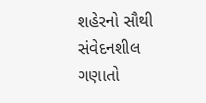શહેરનો સૌથી સંવેદનશીલ ગણાતો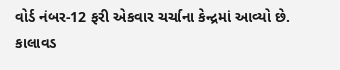વોર્ડ નંબર-12 ફરી એકવાર ચર્ચાના કેન્દ્રમાં આવ્યો છે. કાલાવડ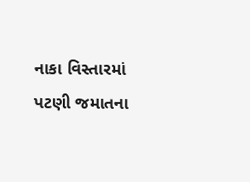નાકા વિસ્તારમાં પટણી જમાતના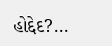હોદ્દેદ?...